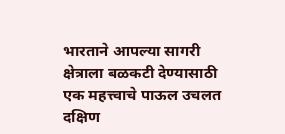भारताने आपल्या सागरी क्षेत्राला बळकटी देण्यासाठी एक महत्त्वाचे पाऊल उचलत दक्षिण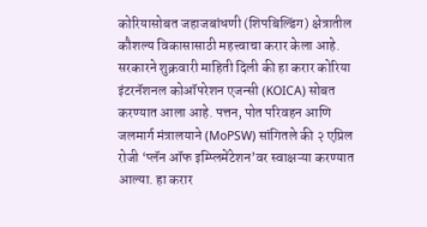कोरियासोबत जहाजबांधणी (शिपबिल्डिंग) क्षेत्रातील कौशल्य विकासासाठी महत्त्वाचा करार केला आहे. सरकारने शुक्रवारी माहिती दिली की हा करार कोरिया इंटरनॅशनल कोऑपरेशन एजन्सी (KOICA) सोबत करण्यात आला आहे. पत्तन, पोत परिवहन आणि जलमार्ग मंत्रालयाने (MoPSW) सांगितले की २ एप्रिल रोजी ‘प्लॅन ऑफ इम्प्लिमेंटेशन’वर स्वाक्षऱ्या करण्यात आल्या. हा करार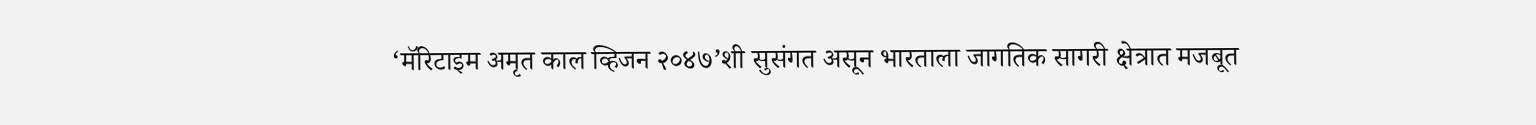‘मॅरिटाइम अमृत काल व्हिजन २०४७’शी सुसंगत असून भारताला जागतिक सागरी क्षेत्रात मजबूत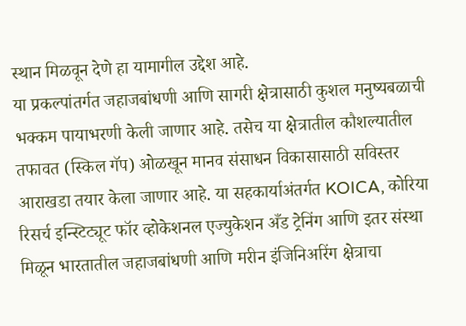स्थान मिळवून देणे हा यामागील उद्देश आहे.
या प्रकल्पांतर्गत जहाजबांधणी आणि सागरी क्षेत्रासाठी कुशल मनुष्यबळाची भक्कम पायाभरणी केली जाणार आहे. तसेच या क्षेत्रातील कौशल्यातील तफावत (स्किल गॅप) ओळखून मानव संसाधन विकासासाठी सविस्तर आराखडा तयार केला जाणार आहे. या सहकार्याअंतर्गत KOICA, कोरिया रिसर्च इन्स्टिट्यूट फॉर व्होकेशनल एज्युकेशन अँड ट्रेनिंग आणि इतर संस्था मिळून भारतातील जहाजबांधणी आणि मरीन इंजिनिअरिंग क्षेत्राचा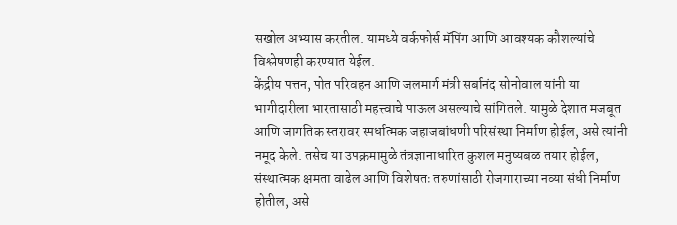सखोल अभ्यास करतील. यामध्ये वर्कफोर्स मॅपिंग आणि आवश्यक कौशल्यांचे विश्लेषणही करण्यात येईल.
केंद्रीय पत्तन, पोत परिवहन आणि जलमार्ग मंत्री सर्बानंद सोनोवाल यांनी या भागीदारीला भारतासाठी महत्त्वाचे पाऊल असल्याचे सांगितले. यामुळे देशात मजबूत आणि जागतिक स्तरावर स्पर्धात्मक जहाजबांधणी परिसंस्था निर्माण होईल, असे त्यांनी नमूद केले. तसेच या उपक्रमामुळे तंत्रज्ञानाधारित कुशल मनुष्यबळ तयार होईल, संस्थात्मक क्षमता वाढेल आणि विशेषतः तरुणांसाठी रोजगाराच्या नव्या संधी निर्माण होतील, असे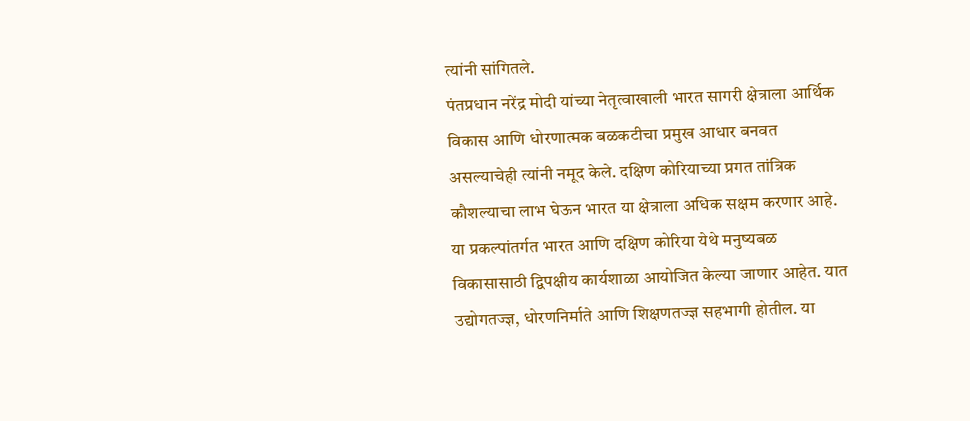त्यांनी सांगितले.
पंतप्रधान नरेंद्र मोदी यांच्या नेतृत्वाखाली भारत सागरी क्षेत्राला आर्थिक विकास आणि धोरणात्मक बळकटीचा प्रमुख आधार बनवत असल्याचेही त्यांनी नमूद केले. दक्षिण कोरियाच्या प्रगत तांत्रिक कौशल्याचा लाभ घेऊन भारत या क्षेत्राला अधिक सक्षम करणार आहे. या प्रकल्पांतर्गत भारत आणि दक्षिण कोरिया येथे मनुष्यबळ विकासासाठी द्विपक्षीय कार्यशाळा आयोजित केल्या जाणार आहेत. यात उद्योगतज्ज्ञ, धोरणनिर्माते आणि शिक्षणतज्ज्ञ सहभागी होतील. या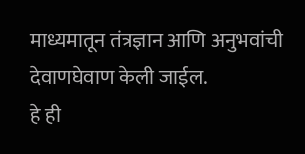माध्यमातून तंत्रज्ञान आणि अनुभवांची देवाणघेवाण केली जाईल.
हे ही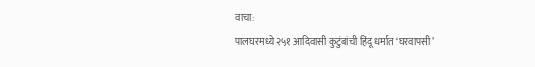वाचा:
पालघरमध्ये २५१ आदिवासी कुटुंबांची हिंदू धर्मात ‘घरवापसी’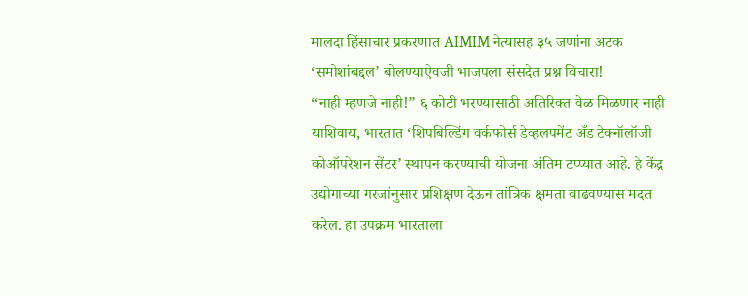मालदा हिंसाचार प्रकरणात AIMIM नेत्यासह ३५ जणांना अटक
‘समोशांबद्दल’ बोलण्याऐवजी भाजपला संसदेत प्रश्न विचारा!
“नाही म्हणजे नाही!” ६ कोटी भरण्यासाठी अतिरिक्त वेळ मिळणार नाही
याशिवाय, भारतात ‘शिपबिल्डिंग वर्कफोर्स डेव्हलपमेंट अँड टेक्नॉलॉजी कोऑपरेशन सेंटर’ स्थापन करण्याची योजना अंतिम टप्प्यात आहे. हे केंद्र उद्योगाच्या गरजांनुसार प्रशिक्षण देऊन तांत्रिक क्षमता वाढवण्यास मदत करेल. हा उपक्रम भारताला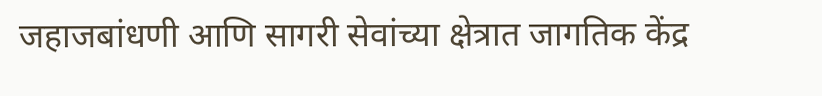जहाजबांधणी आणि सागरी सेवांच्या क्षेत्रात जागतिक केंद्र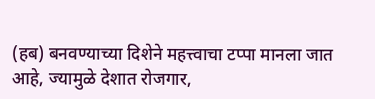(हब) बनवण्याच्या दिशेने महत्त्वाचा टप्पा मानला जात आहे, ज्यामुळे देशात रोजगार,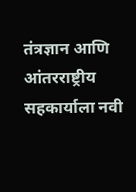तंत्रज्ञान आणि आंतरराष्ट्रीय सहकार्याला नवी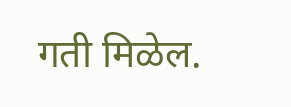गती मिळेल.